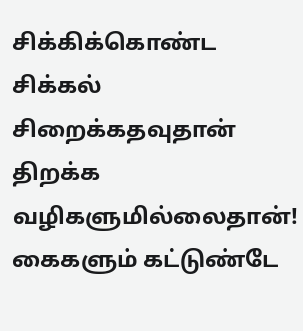சிக்கிக்கொண்ட சிக்கல்
சிறைக்கதவுதான்
திறக்க வழிகளுமில்லைதான்!
கைகளும் கட்டுண்டே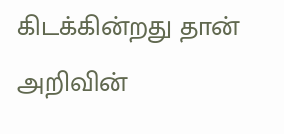கிடக்கின்றது தான்
அறிவின்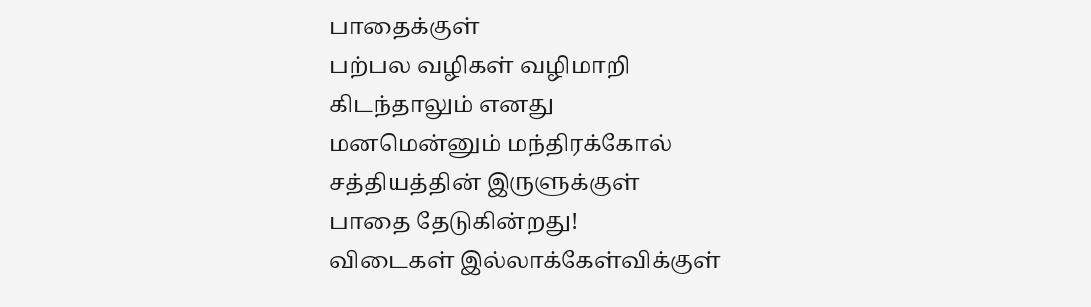பாதைக்குள்
பற்பல வழிகள் வழிமாறி
கிடந்தாலும் எனது
மனமென்னும் மந்திரக்கோல்
சத்தியத்தின் இருளுக்குள்
பாதை தேடுகின்றது!
விடைகள் இல்லாக்கேள்விக்குள்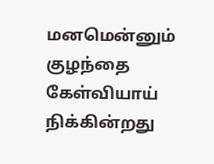மனமென்னும் குழந்தை
கேள்வியாய் நிக்கின்றது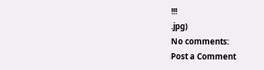!!!
.jpg)
No comments:
Post a Comment